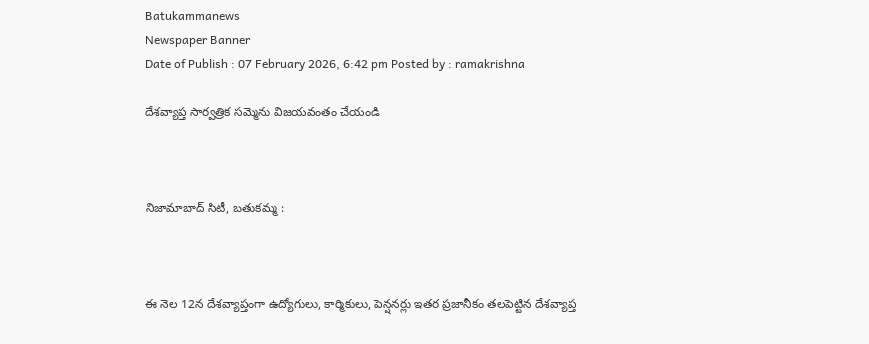Batukammanews
Newspaper Banner
Date of Publish : 07 February 2026, 6:42 pm Posted by : ramakrishna

దేశవ్యాప్త సార్వత్రిక సమ్మెను విజయవంతం చేయండి



నిజామాబాద్ సిటీ, బతుకమ్మ :



ఈ నెల 12న దేశవ్యాప్తంగా ఉద్యోగులు, కార్మికులు, పెన్షనర్లు ఇతర ప్రజానీకం తలపెట్టిన దేశవ్యాప్త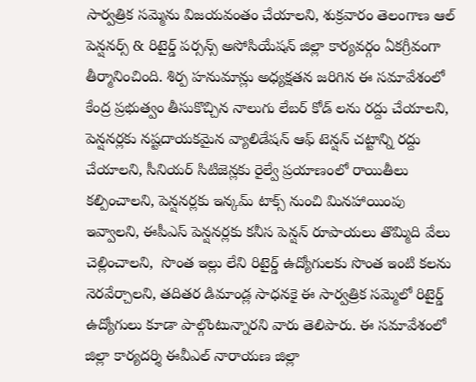సార్వత్రిక సమ్మెను విజయవంతం చేయాలని, శుక్రవారం తెలంగాణ ఆల్ పెన్షనర్స్ & రిటైర్డ్ పర్సన్స్ అసోసియేషన్ జిల్లా కార్యవర్గం ఏకగ్రీవంగా తీర్మానించింది. శిర్ప హనుమాన్లు అధ్యక్షతన జరిగిన ఈ సమావేశంలో కేంద్ర ప్రభుత్వం తీసుకొచ్చిన నాలుగు లేబర్ కోడ్ లను రద్దు చేయాలని, పెన్షనర్లకు నష్టదాయకమైన వ్యాలిడేషన్ ఆఫ్ టెన్షన్ చట్టాన్ని రద్దు చేయాలని, సీనియర్ సిటిజెన్లకు రైల్వే ప్రయాణంలో రాయితీలు కల్పించాలని, పెన్షనర్లకు ఇన్కమ్ టాక్స్ నుంచి మినహాయింపు ఇవ్వాలని, ఈపీఎస్ పెన్షనర్లకు కనీస పెన్షన్ రూపాయలు తొమ్మిది వేలు చెల్లించాలని,  సొంత ఇల్లు లేని రిటైర్డ్ ఉద్యోగులకు సొంత ఇంటి కలను నెరవేర్చాలని, తదితర డిమాండ్ల సాధనకై ఈ సార్వత్రిక సమ్మెలో రిటైర్డ్ ఉద్యోగులు కూడా పాల్గొంటున్నారని వారు తెలిపారు. ఈ సమావేశంలో జిల్లా కార్యదర్శి ఈవీఎల్ నారాయణ జిల్లా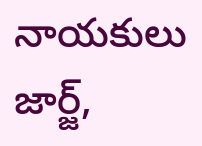నాయకులు జార్జ్,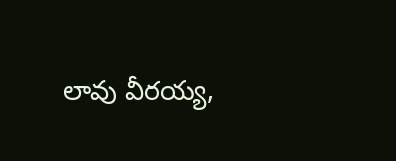లావు వీరయ్య,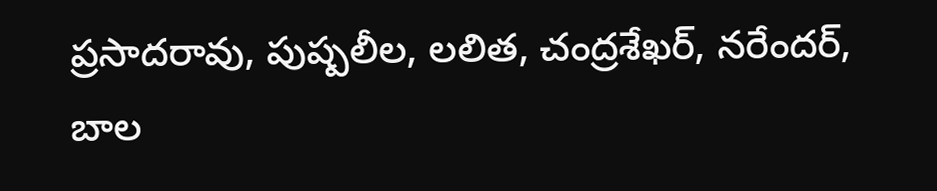ప్రసాదరావు, పుష్పలీల, లలిత, చంద్రశేఖర్, నరేందర్, బాల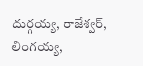దుర్గయ్య, రాజేశ్వర్, లింగయ్య,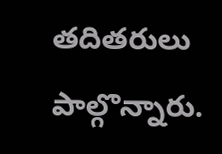తదితరులు పాల్గొన్నారు.